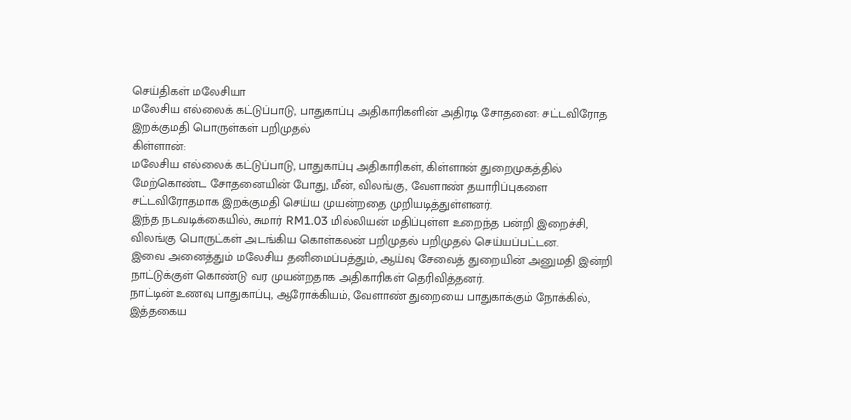செய்திகள் மலேசியா
மலேசிய எல்லைக் கட்டுப்பாடு, பாதுகாப்பு அதிகாரிகளின் அதிரடி சோதனை: சட்டவிரோத இறக்குமதி பொருள்கள் பறிமுதல்
கிள்ளான்:
மலேசிய எல்லைக் கட்டுப்பாடு, பாதுகாப்பு அதிகாரிகள், கிள்ளான் துறைமுகத்தில் மேற்கொண்ட சோதனையின் போது, மீன், விலங்கு, வேளாண் தயாரிப்புகளை சட்டவிரோதமாக இறக்குமதி செய்ய முயன்றதை முறியடித்துள்ளனர்.
இந்த நடவடிக்கையில், சுமார் RM1.03 மில்லியன் மதிப்புள்ள உறைந்த பன்றி இறைச்சி, விலங்கு பொருட்கள் அடங்கிய கொள்கலன் பறிமுதல் பறிமுதல் செய்யப்பட்டன.
இவை அனைத்தும் மலேசிய தனிமைப்பத்தும், ஆய்வு சேவைத் துறையின் அனுமதி இன்றி நாட்டுக்குள் கொண்டு வர முயன்றதாக அதிகாரிகள் தெரிவித்தனர்.
நாட்டின் உணவு பாதுகாப்பு, ஆரோக்கியம், வேளாண் துறையை பாதுகாக்கும் நோக்கில், இத்தகைய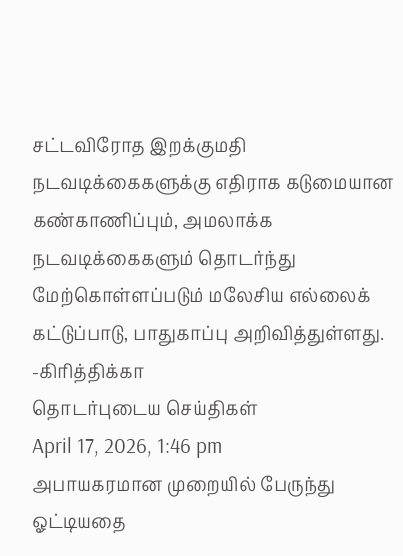சட்டவிரோத இறக்குமதி நடவடிக்கைகளுக்கு எதிராக கடுமையான கண்காணிப்பும், அமலாக்க நடவடிக்கைகளும் தொடர்ந்து மேற்கொள்ளப்படும் மலேசிய எல்லைக் கட்டுப்பாடு, பாதுகாப்பு அறிவித்துள்ளது.
-கிரித்திக்கா
தொடர்புடைய செய்திகள்
April 17, 2026, 1:46 pm
அபாயகரமான முறையில் பேருந்து ஓட்டியதை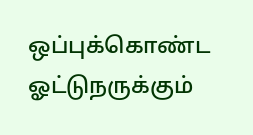ஒப்புக்கொண்ட ஓட்டுநருக்கும்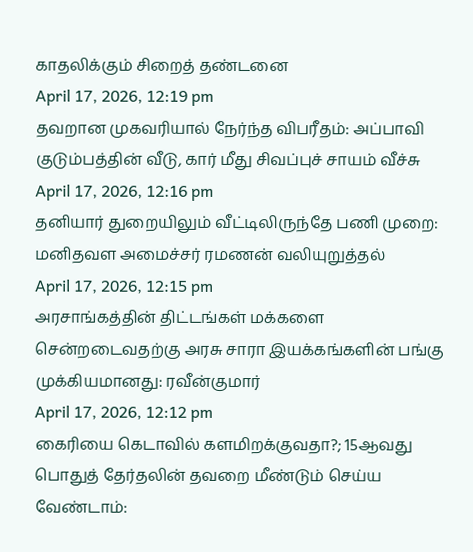காதலிக்கும் சிறைத் தண்டனை
April 17, 2026, 12:19 pm
தவறான முகவரியால் நேர்ந்த விபரீதம்: அப்பாவி குடும்பத்தின் வீடு, கார் மீது சிவப்புச் சாயம் வீச்சு
April 17, 2026, 12:16 pm
தனியார் துறையிலும் வீட்டிலிருந்தே பணி முறை: மனிதவள அமைச்சர் ரமணன் வலியுறுத்தல்
April 17, 2026, 12:15 pm
அரசாங்கத்தின் திட்டங்கள் மக்களை சென்றடைவதற்கு அரசு சாரா இயக்கங்களின் பங்கு முக்கியமானது: ரவீன்குமார்
April 17, 2026, 12:12 pm
கைரியை கெடாவில் களமிறக்குவதா?; 15ஆவது பொதுத் தேர்தலின் தவறை மீண்டும் செய்ய வேண்டாம்: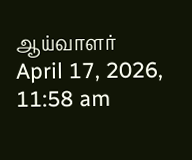ஆய்வாளர்
April 17, 2026, 11:58 am